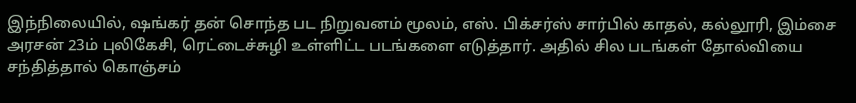இந்நிலையில், ஷங்கர் தன் சொந்த பட நிறுவனம் மூலம், எஸ். பிக்சர்ஸ் சார்பில் காதல், கல்லூரி, இம்சை அரசன் 23ம் புலிகேசி, ரெட்டைச்சுழி உள்ளிட்ட படங்களை எடுத்தார். அதில் சில படங்கள் தோல்வியை சந்தித்தால் கொஞ்சம்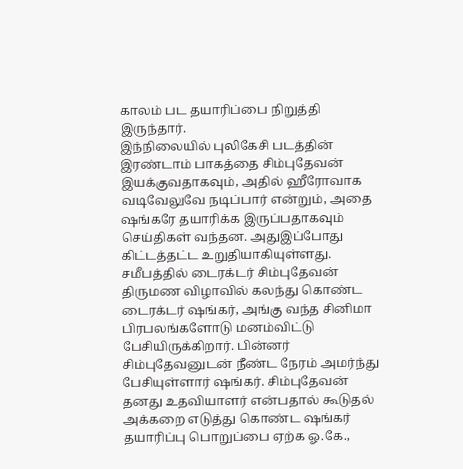காலம் பட தயாரிப்பை நிறுத்தி இருந்தார்.
இந்நிலையில் புலிகேசி படத்தின் இரண்டாம் பாகத்தை சிம்புதேவன் இயக்குவதாகவும், அதில் ஹீரோவாக வடிவேலுவே நடிப்பார் என்றும், அதை ஷங்கரே தயாரிக்க இருப்பதாகவும் செய்திகள் வந்தன. அதுஇப்போது கிட்டத்தட்ட உறுதியாகியுள்ளது. சமீபத்தில் டைரக்டர் சிம்புதேவன் திருமண விழாவில் கலந்து கொண்ட டைரக்டர் ஷங்கர், அங்கு வந்த சினிமா பிரபலங்களோடு மனம்விட்டு பேசியிருக்கிறார். பின்னர் சிம்புதேவனுடன் நீண்ட நேரம் அமர்ந்து பேசியுள்ளார் ஷங்கர். சிம்புதேவன் தனது உதவியாளர் என்பதால் கூடுதல் அக்கறை எடுத்து கொண்ட ஷங்கர் தயாரிப்பு பொறுப்பை ஏற்க ஓ.கே.,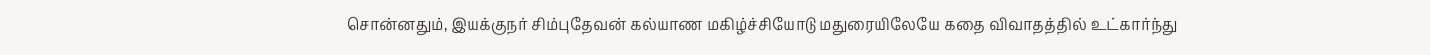சொன்னதும், இயக்குநர் சிம்புதேவன் கல்யாண மகிழ்ச்சியோடு மதுரையிலேயே கதை விவாதத்தில் உட்கார்ந்து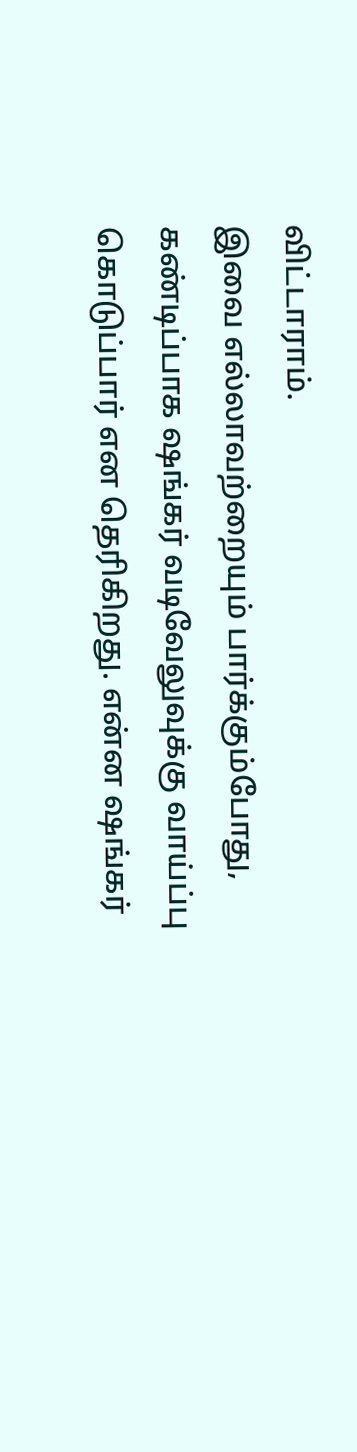விட்டாராம்.
இவை எல்லாவற்றையும் பார்க்கும்போது, கண்டிப்பாக ஷங்கர் வடிவேலுவுக்கு வாய்ப்பு கொடுப்பார் என தெரிகிறது. என்ன ஷங்கர்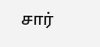சார்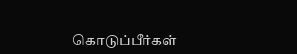கொடுப்பீர்கள்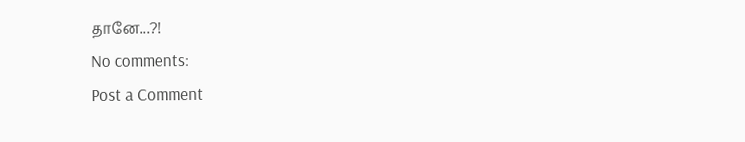தானே...?!
No comments:
Post a Comment